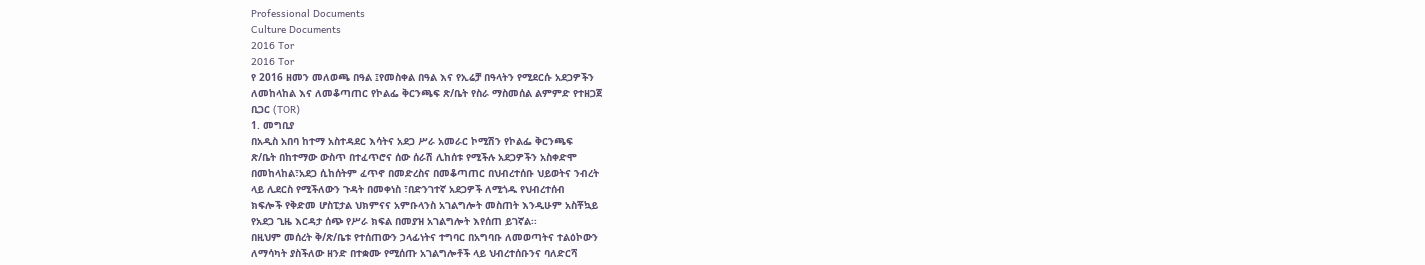Professional Documents
Culture Documents
2016 Tor
2016 Tor
የ 2016 ዘመን መለወጫ በዓል ፤የመስቀል በዓል እና የኢሬቻ በዓላትን የሚደርሱ አደጋዎችን
ለመከላከል እና ለመቆጣጠር የኮልፌ ቅርንጫፍ ጽ/ቤት የስራ ማስመሰል ልምምድ የተዘጋጀ
ቢጋር (TOR)
1. መግቢያ
በአዲስ አበባ ከተማ አስተዳደር እሳትና አደጋ ሥራ አመራር ኮሚሽን የኮልፌ ቅርንጫፍ
ጽ/ቤት በከተማው ውስጥ በተፈጥሮና ሰው ሰራሽ ሊከሰቱ የሚችሉ አደጋዎችን አስቀድሞ
በመከላከል፣አደጋ ሲከሰትም ፈጥኖ በመድረስና በመቆጣጠር በህብረተሰቡ ህይወትና ንብረት
ላይ ሊደርስ የሚችለውን ጉዳት በመቀነስ ፣በድንገተኛ አደጋዎች ለሚጎዱ የህብረተሰብ
ክፍሎች የቅድመ ሆስፒታል ህክምናና አምቡላንስ አገልግሎት መስጠት እንዲሁም አስቾኳይ
የአደጋ ጊዜ እርዳታ ሰጭ የሥራ ክፍል በመያዝ አገልግሎት እየሰጠ ይገኛል፡፡
በዚህም መሰረት ቅ/ጽ/ቤቱ የተሰጠውን ኃላፊነትና ተግባር በአግባቡ ለመወጣትና ተልዕኮውን
ለማሳካት ያስችለው ዘንድ በተቋሙ የሚሰጡ አገልግሎቶች ላይ ህብረተሰቡንና ባለድርሻ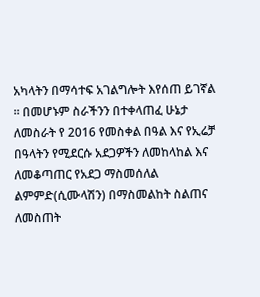አካላትን በማሳተፍ አገልግሎት እየሰጠ ይገኛል ፡፡ በመሆኑም ስራችንን በተቀላጠፈ ሁኔታ
ለመስራት የ 2016 የመስቀል በዓል እና የኢሬቻ በዓላትን የሚደርሱ አደጋዎችን ለመከላከል እና
ለመቆጣጠር የአደጋ ማስመሰለል ልምምድ(ሲሙላሽን) በማስመልከት ስልጠና ለመስጠት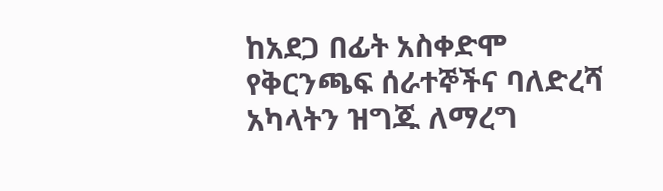ከአደጋ በፊት አስቀድሞ የቅርንጫፍ ሰራተኞችና ባለድረሻ አካላትን ዝግጁ ለማረግ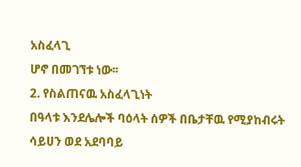አስፈላጊ
ሆኖ በመገኘቱ ነው፡፡
2. የስልጠናዉ አስፈላጊነት
በዓላቱ እንደሌሎች ባዕላት ሰዎች በቤታቸዉ የሚያከብሩት ሳይሀን ወደ አደባባይ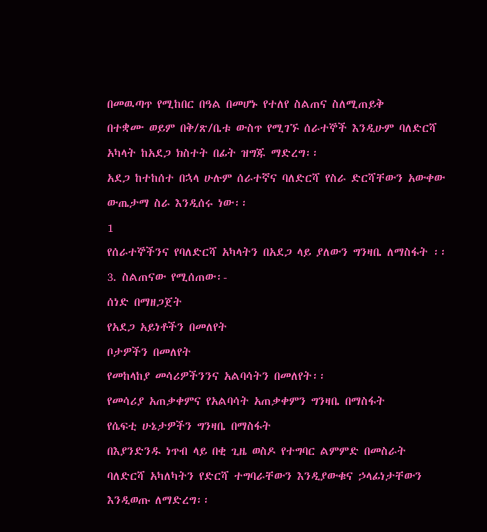በመዉጣጥ የሚከበር በዓል በመሆኑ የተለየ ስልጠና ስለሚጠይቅ
በተቋሙ ወይም በቅ/ጽ/ቤቱ ውስጥ የሚገኙ ሰራተኞች እንዲሁም ባለድርሻ
አካላት ከአደጋ ክስተት በፊት ዝግጁ ማድረግ፡፡
አደጋ ከተከሰተ በኋላ ሁሉም ሰራተኛና ባለድርሻ የስራ ድርሻቸውን አውቀው
ውጤታማ ስራ እንዲሰሩ ነው፡፡
1
የሰራተኞችንና የባለድርሻ አካላትን በአደጋ ላይ ያለውን ግንዛቤ ለማስፋት ፡፡
3. ስልጠናው የሚሰጠው፡-
ሰነድ በማዘጋጀት
የአደጋ አይነቶችን በመለየት
ቦታዎችን በመለየት
የመከላከያ መሳሪዎችንንና አልባሳትን በመለየት፡፡
የመሳሪያ አጠቃቀምና የአልባሳት አጠቃቀምን ግንዛቤ በማስፋት
የሴፍቲ ሁኔታዎችን ግንዛቤ በማስፋት
በእያንድንዱ ነጥብ ላይ በቂ ጊዜ ወስዶ የተግባር ልምምድ በመስራት
ባለድርሻ አካለካትን የድርሻ ተግባራቸውን እንዲያውቁና ኃላፊነታቸውን
እንዲወጡ ለማድረግ፡፡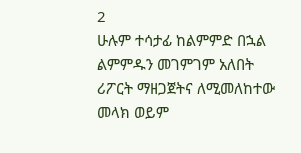2
ሁሉም ተሳታፊ ከልምምድ በኋል ልምምዱን መገምገም አለበት
ሪፖርት ማዘጋጀትና ለሚመለከተው መላክ ወይም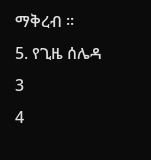ማቅረብ ፡፡
5. የጊዜ ሰሌዳ
3
4